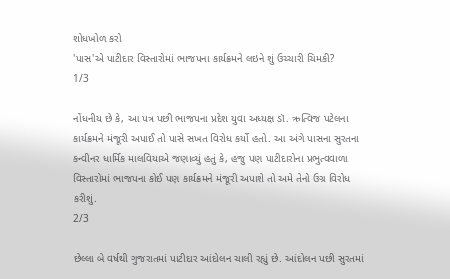શોધખોળ કરો
'પાસ'એ પાટીદાર વિસ્તારોમાં ભાજપના કાર્યક્રમને લઇને શું ઉચ્ચારી ચિમકી?
1/3

નોંધનીય છે કે, આ પત્ર પછી ભાજપના પ્રદેશ યુવા અધ્યક્ષ ડૉ. ઋત્વિજ પટેલના કાર્યક્રમને મંજૂરી અપાઈ તો પાસે સખત વિરોધ કર્યો હતો. આ અંગે પાસના સુરતના કન્વીનર ધાર્મિક માલવિયાએ જણાવ્યું હતું કે, હજુ પણ પાટીદારોના પ્રભુત્વવાળા વિસ્તારોમાં ભાજપના કોઈ પણ કાર્યક્રમને મંજૂરી અપાશે તો અમે તેનો ઉગ્ર વિરોધ કરીશું.
2/3

છેલ્લા બે વર્ષથી ગુજરાતમાં પાટીદાર આંદોલન ચાલી રહ્યું છે. આંદોલન પછી સુરતમાં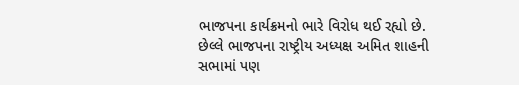ભાજપના કાર્યક્રમનો ભારે વિરોધ થઈ રહ્યો છે. છેલ્લે ભાજપના રાષ્ટ્રીય અધ્યક્ષ અમિત શાહની સભામાં પણ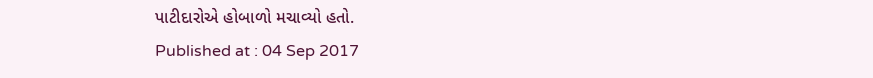પાટીદારોએ હોબાળો મચાવ્યો હતો.
Published at : 04 Sep 2017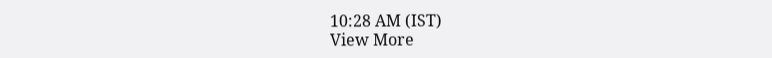10:28 AM (IST)
View More